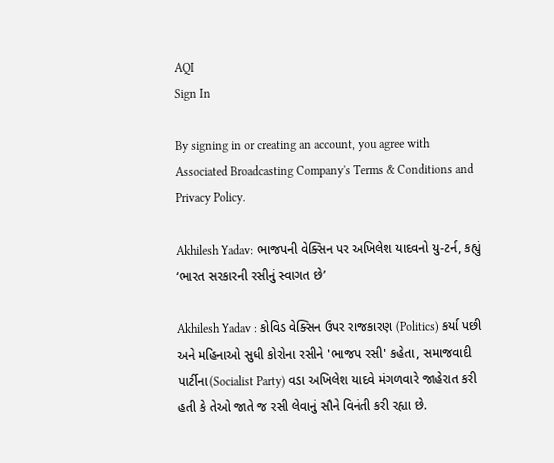AQI
Sign In

By signing in or creating an account, you agree with Associated Broadcasting Company's Terms & Conditions and Privacy Policy.

Akhilesh Yadav: ભાજપની વેક્સિન પર અખિલેશ યાદવનો યુ-ટર્ન, કહ્યું ‘ભારત સરકારની રસીનું સ્વાગત છે’

Akhilesh Yadav : કોવિડ વેક્સિન ઉપર રાજકારણ (Politics) કર્યા પછી અને મહિનાઓ સુધી કોરોના રસીને 'ભાજપ રસી' કહેતા, સમાજવાદી પાર્ટીના(Socialist Party) વડા અખિલેશ યાદવે મંગળવારે જાહેરાત કરી હતી કે તેઓ જાતે જ રસી લેવાનું સૌને વિનંતી કરી રહ્યા છે.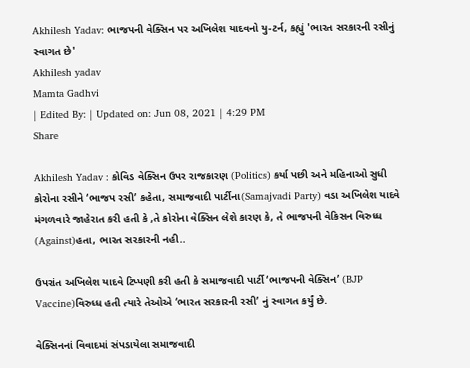Akhilesh Yadav: ભાજપની વેક્સિન પર અખિલેશ યાદવનો યુ-ટર્ન, કહ્યું 'ભારત સરકારની રસીનું સ્વાગત છે'
Akhilesh yadav
Mamta Gadhvi
| Edited By: | Updated on: Jun 08, 2021 | 4:29 PM
Share

Akhilesh Yadav : કોવિડ વેક્સિન ઉપર રાજકારણ (Politics) કર્યા પછી અને મહિનાઓ સુધી કોરોના રસીને ‘ભાજપ રસી’ કહેતા, સમાજવાદી પાર્ટીના(Samajvadi Party) વડા અખિલેશ યાદવે મંગળવારે જાહેરાત કરી હતી કે ,તે કોરોના વેક્સિન લેશે કારણ કે, તે ભાજપની વેકિસન વિરુધ્ધ (Against)હતા, ભારત સરકારની નહી..

ઉપરાંત અખિલેશ યાદવે ટિપ્પણી કરી હતી કે સમાજવાદી પાર્ટી ‘ભાજપની વેક્સિન’ (BJP Vaccine)વિરુધ્ધ હતી ત્યારે તેઓએ ‘ભારત સરકારની રસી’ નું સ્વાગત કર્યું છે.

વેક્સિનનાં વિવાદમાં સંપડાયેલા સમાજવાદી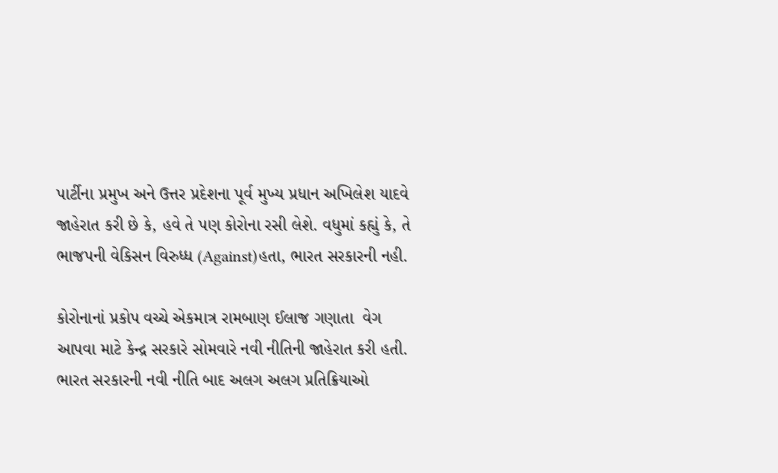પાર્ટીના પ્રમુખ અને ઉત્તર પ્રદેશના પૂર્વ મુખ્ય પ્રધાન અખિલેશ યાદવે જાહેરાત કરી છે કે, હવે તે પણ કોરોના રસી લેશે. વધુમાં કહ્યું કે, તે ભાજપની વેકિસન વિરુધ્ધ (Against)હતા, ભારત સરકારની નહી.

કોરોનાનાં પ્રકોપ વચ્ચે એકમાત્ર રામબાણ ઈલાજ ગણાતા  વેગ આપવા માટે કેન્દ્ર સરકારે સોમવારે નવી નીતિની જાહેરાત કરી હતી. ભારત સરકારની નવી નીતિ બાદ અલગ અલગ પ્રતિક્રિયાઓ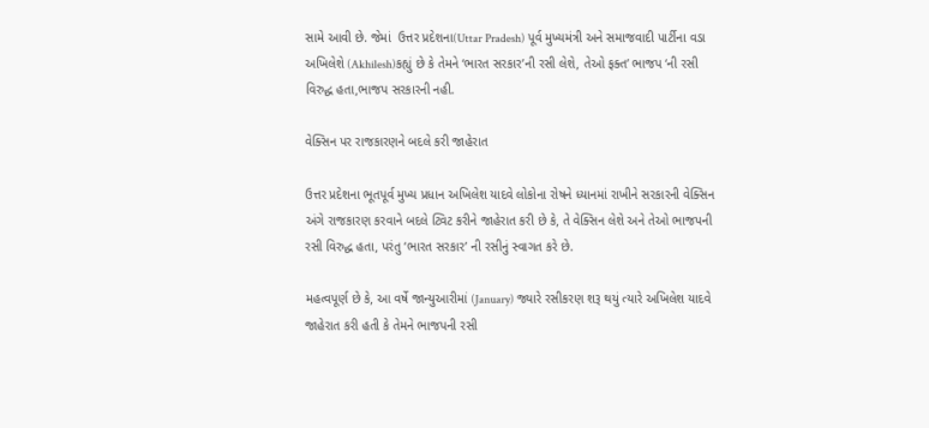સામે આવી છે. જેમાં  ઉત્તર પ્રદેશના(Uttar Pradesh) પૂર્વ મુખ્યમંત્રી અને સમાજવાદી પાર્ટીના વડા અખિલેશે (Akhilesh)કહ્યું છે કે તેમને ‘ભારત સરકાર’ની રસી લેશે, તેઓ ફક્ત’ ભાજપ ‘ની રસી વિરુદ્ધ હતા,ભાજપ સરકારની નહી.

વેક્સિન પર રાજકારણને બદલે કરી જાહેરાત

ઉત્તર પ્રદેશના ભૂતપૂર્વ મુખ્ય પ્રધાન અખિલેશ યાદવે લોકોના રોષને ધ્યાનમાં રાખીને સરકારની વેક્સિન અંગે રાજકારણ કરવાને બદલે ટ્વિટ કરીને જાહેરાત કરી છે કે, તે વેક્સિન લેશે અને તેઓ ભાજપની રસી વિરુદ્ધ હતા, પરંતુ ‘ભારત સરકાર’ ની રસીનું સ્વાગત કરે છે.

મહત્વપૂર્ણ છે કે, આ વર્ષે જાન્યુઆરીમાં (January) જ્યારે રસીકરણ શરૂ થયું ત્યારે અખિલેશ યાદવે જાહેરાત કરી હતી કે તેમને ભાજપની રસી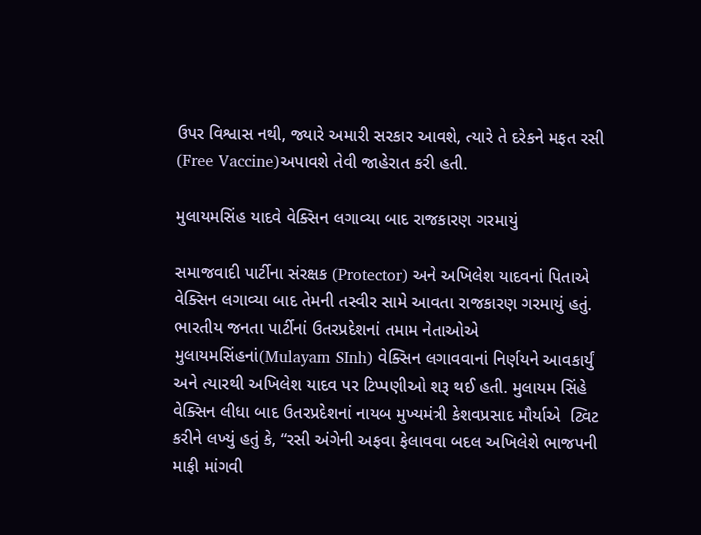ઉપર વિશ્વાસ નથી, જ્યારે અમારી સરકાર આવશે, ત્યારે તે દરેકને મફત રસી (Free Vaccine)અપાવશે તેવી જાહેરાત કરી હતી.

મુલાયમસિંહ યાદવે વેક્સિન લગાવ્યા બાદ રાજકારણ ગરમાયું

સમાજવાદી પાર્ટીના સંરક્ષક (Protector) અને અખિલેશ યાદવનાં પિતાએ વેક્સિન લગાવ્યા બાદ તેમની તસ્વીર સામે આવતા રાજકારણ ગરમાયું હતું. ભારતીય જનતા પાર્ટીનાં ઉતરપ્રદેશનાં તમામ નેતાઓએ મુલાયમસિંહનાં(Mulayam SInh) વેક્સિન લગાવવાનાં નિર્ણયને આવકાર્યું અને ત્યારથી અખિલેશ યાદવ પર ટિપ્પણીઓ શરૂ થઈ હતી. મુલાયમ સિંહે વેક્સિન લીધા બાદ ઉતરપ્રદેશનાં નાયબ મુખ્યમંત્રી કેશવપ્રસાદ મૌર્યાએ  ટ્વિટ કરીને લખ્યું હતું કે, “રસી અંગેની અફવા ફેલાવવા બદલ અખિલેશે ભાજપની માફી માંગવી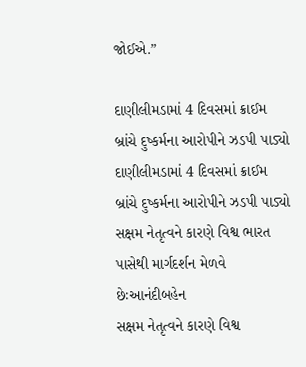જોઈએ.”

દાણીલીમડામાં 4 દિવસમાં ક્રાઈમ બ્રાંચે દુષ્કર્મના આરોપીને ઝડપી પાડ્યો
દાણીલીમડામાં 4 દિવસમાં ક્રાઈમ બ્રાંચે દુષ્કર્મના આરોપીને ઝડપી પાડ્યો
સક્ષમ નેતૃત્વને કારણે વિશ્વ ભારત પાસેથી માર્ગદર્શન મેળવે છેઃઆનંદીબહેન
સક્ષમ નેતૃત્વને કારણે વિશ્વ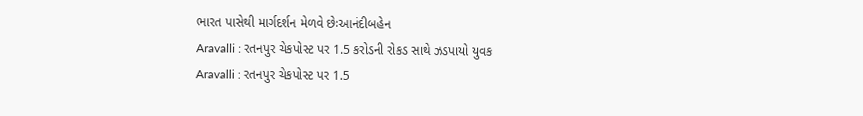ભારત પાસેથી માર્ગદર્શન મેળવે છેઃઆનંદીબહેન
Aravalli : રતનપુર ચેકપોસ્ટ પર 1.5 કરોડની રોકડ સાથે ઝડપાયો યુવક
Aravalli : રતનપુર ચેકપોસ્ટ પર 1.5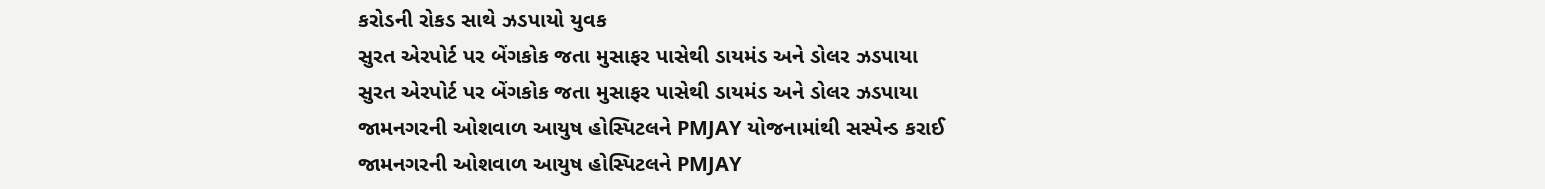કરોડની રોકડ સાથે ઝડપાયો યુવક
સુરત એરપોર્ટ પર બેંગકોક જતા મુસાફર પાસેથી ડાયમંડ અને ડોલર ઝડપાયા
સુરત એરપોર્ટ પર બેંગકોક જતા મુસાફર પાસેથી ડાયમંડ અને ડોલર ઝડપાયા
જામનગરની ઓશવાળ આયુષ હોસ્પિટલને PMJAY યોજનામાંથી સસ્પેન્ડ કરાઈ
જામનગરની ઓશવાળ આયુષ હોસ્પિટલને PMJAY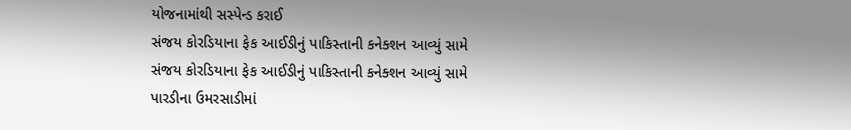યોજનામાંથી સસ્પેન્ડ કરાઈ
સંજય કોરડિયાના ફેક આઈડીનું પાકિસ્તાની કનેક્શન આવ્યું સામે
સંજય કોરડિયાના ફેક આઈડીનું પાકિસ્તાની કનેક્શન આવ્યું સામે
પારડીના ઉમરસાડીમાં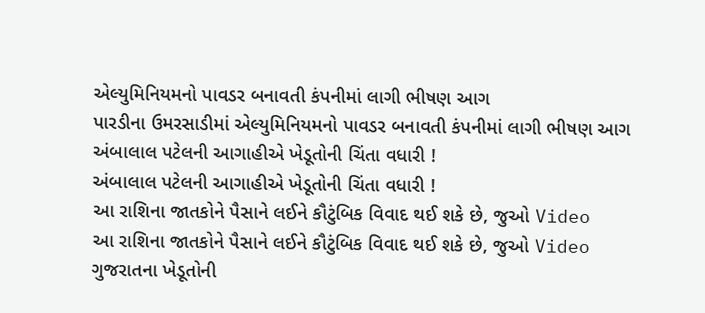એલ્યુમિનિયમનો પાવડર બનાવતી કંપનીમાં લાગી ભીષણ આગ
પારડીના ઉમરસાડીમાં એલ્યુમિનિયમનો પાવડર બનાવતી કંપનીમાં લાગી ભીષણ આગ
અંબાલાલ પટેલની આગાહીએ ખેડૂતોની ચિંતા વધારી !
અંબાલાલ પટેલની આગાહીએ ખેડૂતોની ચિંતા વધારી !
આ રાશિના જાતકોને પૈસાને લઈને કૌટુંબિક વિવાદ થઈ શકે છે, જુઓ Video
આ રાશિના જાતકોને પૈસાને લઈને કૌટુંબિક વિવાદ થઈ શકે છે, જુઓ Video
ગુજરાતના ખેડૂતોની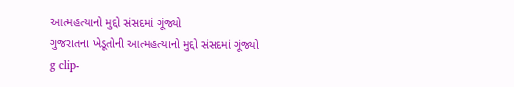આત્મહત્યાનો મુદ્દો સંસદમાં ગૂંજ્યો
ગુજરાતના ખેડૂતોની આત્મહત્યાનો મુદ્દો સંસદમાં ગૂંજ્યો
g clip-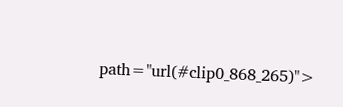path="url(#clip0_868_265)">